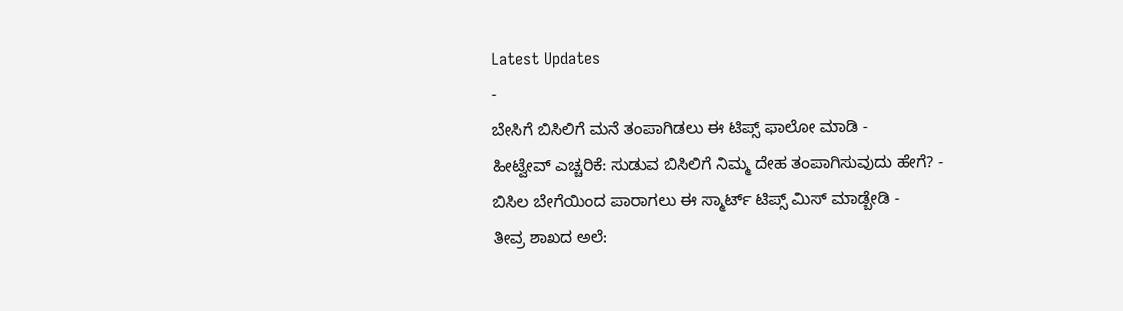Latest Updates
-
ಬೇಸಿಗೆ ಬಿಸಿಲಿಗೆ ಮನೆ ತಂಪಾಗಿಡಲು ಈ ಟಿಪ್ಸ್ ಫಾಲೋ ಮಾಡಿ -
ಹೀಟ್ವೇವ್ ಎಚ್ಚರಿಕೆ: ಸುಡುವ ಬಿಸಿಲಿಗೆ ನಿಮ್ಮ ದೇಹ ತಂಪಾಗಿಸುವುದು ಹೇಗೆ? -
ಬಿಸಿಲ ಬೇಗೆಯಿಂದ ಪಾರಾಗಲು ಈ ಸ್ಮಾರ್ಟ್ ಟಿಪ್ಸ್ ಮಿಸ್ ಮಾಡ್ಬೇಡಿ -
ತೀವ್ರ ಶಾಖದ ಅಲೆ: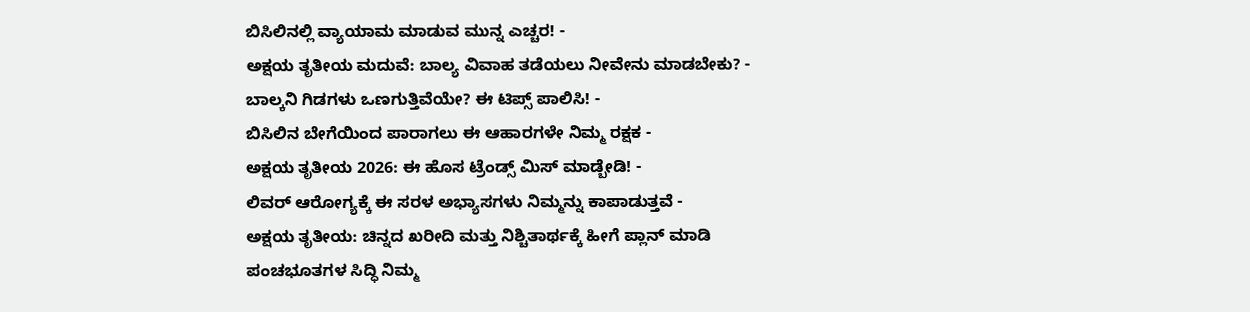ಬಿಸಿಲಿನಲ್ಲಿ ವ್ಯಾಯಾಮ ಮಾಡುವ ಮುನ್ನ ಎಚ್ಚರ! -
ಅಕ್ಷಯ ತೃತೀಯ ಮದುವೆ: ಬಾಲ್ಯ ವಿವಾಹ ತಡೆಯಲು ನೀವೇನು ಮಾಡಬೇಕು? -
ಬಾಲ್ಕನಿ ಗಿಡಗಳು ಒಣಗುತ್ತಿವೆಯೇ? ಈ ಟಿಪ್ಸ್ ಪಾಲಿಸಿ! -
ಬಿಸಿಲಿನ ಬೇಗೆಯಿಂದ ಪಾರಾಗಲು ಈ ಆಹಾರಗಳೇ ನಿಮ್ಮ ರಕ್ಷಕ -
ಅಕ್ಷಯ ತೃತೀಯ 2026: ಈ ಹೊಸ ಟ್ರೆಂಡ್ಸ್ ಮಿಸ್ ಮಾಡ್ಬೇಡಿ! -
ಲಿವರ್ ಆರೋಗ್ಯಕ್ಕೆ ಈ ಸರಳ ಅಭ್ಯಾಸಗಳು ನಿಮ್ಮನ್ನು ಕಾಪಾಡುತ್ತವೆ -
ಅಕ್ಷಯ ತೃತೀಯ: ಚಿನ್ನದ ಖರೀದಿ ಮತ್ತು ನಿಶ್ಚಿತಾರ್ಥಕ್ಕೆ ಹೀಗೆ ಪ್ಲಾನ್ ಮಾಡಿ
ಪಂಚಭೂತಗಳ ಸಿದ್ಧಿ ನಿಮ್ಮ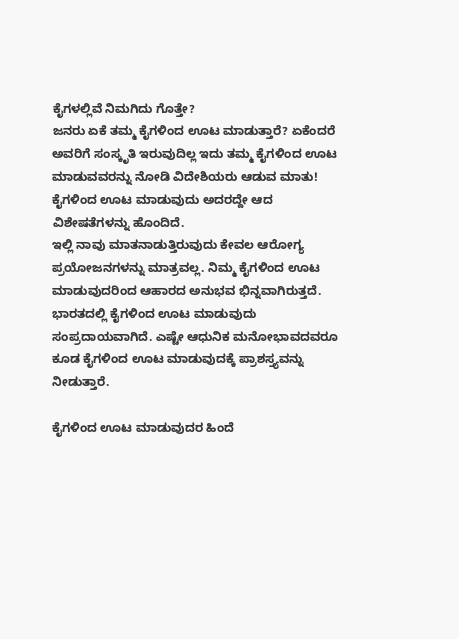ಕೈಗಳಲ್ಲಿವೆ ನಿಮಗಿದು ಗೊತ್ತೇ?
ಜನರು ಏಕೆ ತಮ್ಮ ಕೈಗಳಿಂದ ಊಟ ಮಾಡುತ್ತಾರೆ? ಏಕೆಂದರೆ ಅವರಿಗೆ ಸಂಸ್ಕೃತಿ ಇರುವುದಿಲ್ಲ ಇದು ತಮ್ಮ ಕೈಗಳಿಂದ ಊಟ ಮಾಡುವವರನ್ನು ನೋಡಿ ವಿದೇಶಿಯರು ಆಡುವ ಮಾತು! ಕೈಗಳಿಂದ ಊಟ ಮಾಡುವುದು ಅದರದ್ದೇ ಆದ ವಿಶೇಷತೆಗಳನ್ನು ಹೊಂದಿದೆ.
ಇಲ್ಲಿ ನಾವು ಮಾತನಾಡುತ್ತಿರುವುದು ಕೇವಲ ಆರೋಗ್ಯ ಪ್ರಯೋಜನಗಳನ್ನು ಮಾತ್ರವಲ್ಲ. ನಿಮ್ಮ ಕೈಗಳಿಂದ ಊಟ ಮಾಡುವುದರಿಂದ ಆಹಾರದ ಅನುಭವ ಭಿನ್ನವಾಗಿರುತ್ತದೆ. ಭಾರತದಲ್ಲಿ ಕೈಗಳಿಂದ ಊಟ ಮಾಡುವುದು ಸಂಪ್ರದಾಯವಾಗಿದೆ. ಎಷ್ಟೇ ಆಧುನಿಕ ಮನೋಭಾವದವರೂ ಕೂಡ ಕೈಗಳಿಂದ ಊಟ ಮಾಡುವುದಕ್ಕೆ ಪ್ರಾಶಸ್ತ್ಯವನ್ನು ನೀಡುತ್ತಾರೆ.

ಕೈಗಳಿಂದ ಊಟ ಮಾಡುವುದರ ಹಿಂದೆ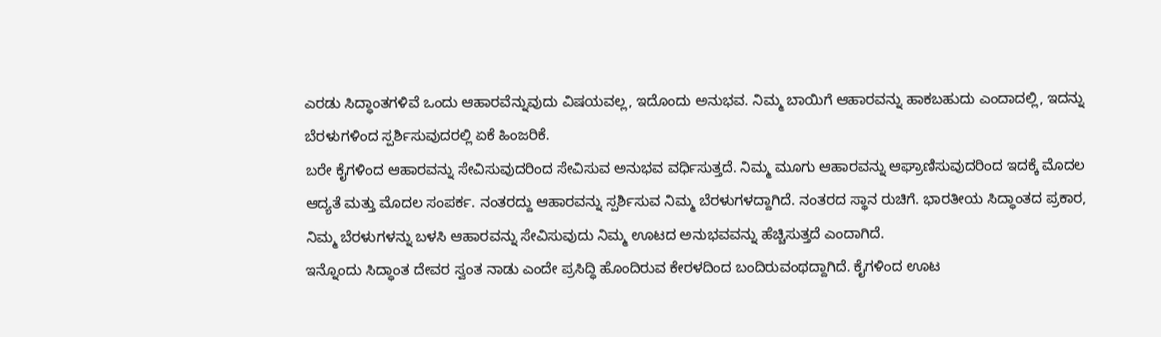ಎರಡು ಸಿದ್ಧಾಂತಗಳಿವೆ ಒಂದು ಆಹಾರವೆನ್ನುವುದು ವಿಷಯವಲ್ಲ, ಇದೊಂದು ಅನುಭವ. ನಿಮ್ಮ ಬಾಯಿಗೆ ಆಹಾರವನ್ನು ಹಾಕಬಹುದು ಎಂದಾದಲ್ಲಿ, ಇದನ್ನು ಬೆರಳುಗಳಿಂದ ಸ್ಪರ್ಶಿಸುವುದರಲ್ಲಿ ಏಕೆ ಹಿಂಜರಿಕೆ.
ಬರೇ ಕೈಗಳಿಂದ ಆಹಾರವನ್ನು ಸೇವಿಸುವುದರಿಂದ ಸೇವಿಸುವ ಅನುಭವ ವರ್ಧಿಸುತ್ತದೆ. ನಿಮ್ಮ ಮೂಗು ಆಹಾರವನ್ನು ಆಘ್ರಾಣಿಸುವುದರಿಂದ ಇದಕ್ಕೆ ಮೊದಲ ಆದ್ಯತೆ ಮತ್ತು ಮೊದಲ ಸಂಪರ್ಕ. ನಂತರದ್ದು ಆಹಾರವನ್ನು ಸ್ಪರ್ಶಿಸುವ ನಿಮ್ಮ ಬೆರಳುಗಳದ್ದಾಗಿದೆ. ನಂತರದ ಸ್ಥಾನ ರುಚಿಗೆ. ಭಾರತೀಯ ಸಿದ್ಧಾಂತದ ಪ್ರಕಾರ, ನಿಮ್ಮ ಬೆರಳುಗಳನ್ನು ಬಳಸಿ ಆಹಾರವನ್ನು ಸೇವಿಸುವುದು ನಿಮ್ಮ ಊಟದ ಅನುಭವವನ್ನು ಹೆಚ್ಚಿಸುತ್ತದೆ ಎಂದಾಗಿದೆ.
ಇನ್ನೊಂದು ಸಿದ್ಧಾಂತ ದೇವರ ಸ್ವಂತ ನಾಡು ಎಂದೇ ಪ್ರಸಿದ್ಧಿ ಹೊಂದಿರುವ ಕೇರಳದಿಂದ ಬಂದಿರುವಂಥದ್ದಾಗಿದೆ. ಕೈಗಳಿಂದ ಊಟ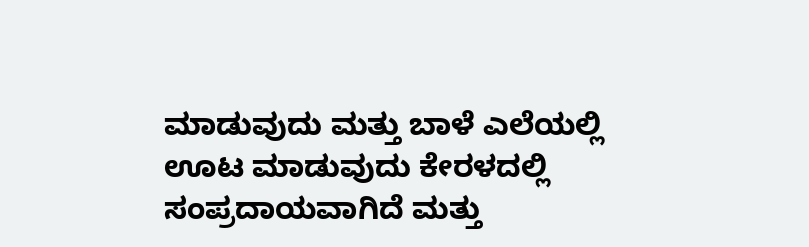ಮಾಡುವುದು ಮತ್ತು ಬಾಳೆ ಎಲೆಯಲ್ಲಿ ಊಟ ಮಾಡುವುದು ಕೇರಳದಲ್ಲಿ ಸಂಪ್ರದಾಯವಾಗಿದೆ ಮತ್ತು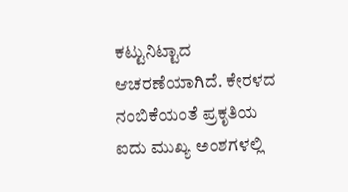ಕಟ್ಟುನಿಟ್ಟಾದ ಆಚರಣೆಯಾಗಿದೆ. ಕೇರಳದ ನಂಬಿಕೆಯಂತೆ ಪ್ರಕೃತಿಯ ಐದು ಮುಖ್ಯ ಅಂಶಗಳಲ್ಲಿ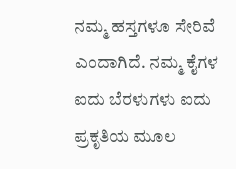ನಮ್ಮ ಹಸ್ತಗಳೂ ಸೇರಿವೆ ಎಂದಾಗಿದೆ. ನಮ್ಮ ಕೈಗಳ ಐದು ಬೆರಳುಗಳು ಐದು ಪ್ರಕೃತಿಯ ಮೂಲ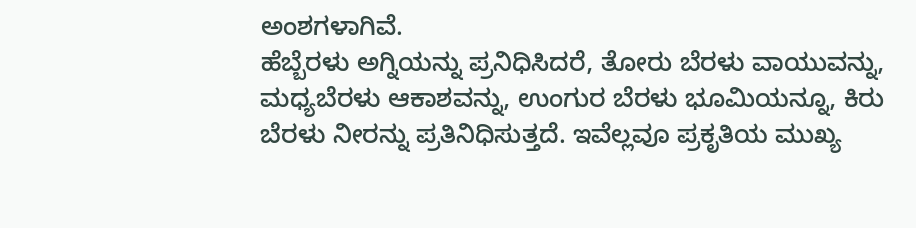ಅಂಶಗಳಾಗಿವೆ.
ಹೆಬ್ಬೆರಳು ಅಗ್ನಿಯನ್ನು ಪ್ರನಿಧಿಸಿದರೆ, ತೋರು ಬೆರಳು ವಾಯುವನ್ನು, ಮಧ್ಯಬೆರಳು ಆಕಾಶವನ್ನು, ಉಂಗುರ ಬೆರಳು ಭೂಮಿಯನ್ನೂ, ಕಿರು ಬೆರಳು ನೀರನ್ನು ಪ್ರತಿನಿಧಿಸುತ್ತದೆ. ಇವೆಲ್ಲವೂ ಪ್ರಕೃತಿಯ ಮುಖ್ಯ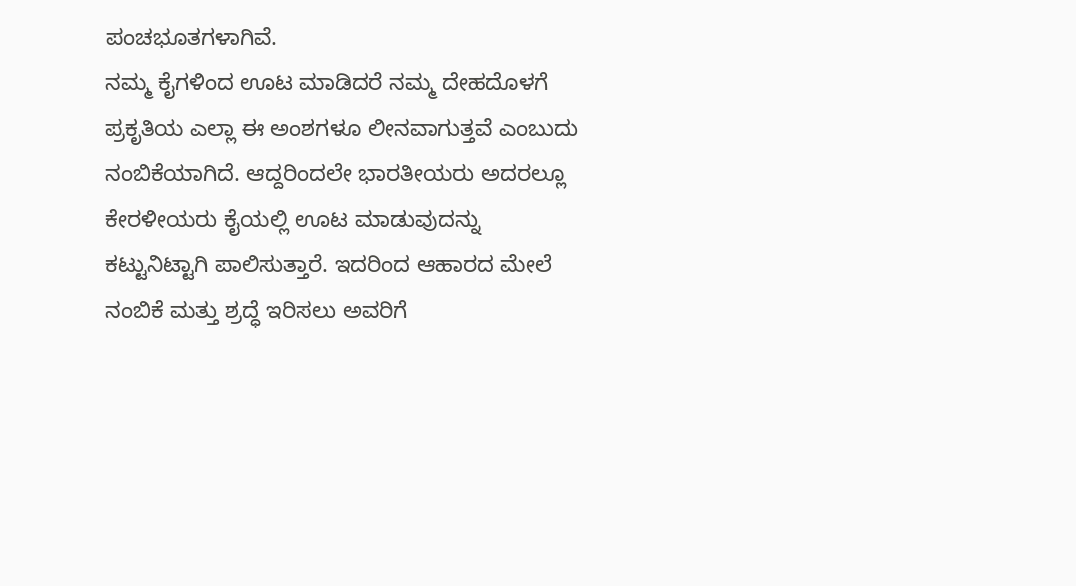ಪಂಚಭೂತಗಳಾಗಿವೆ.
ನಮ್ಮ ಕೈಗಳಿಂದ ಊಟ ಮಾಡಿದರೆ ನಮ್ಮ ದೇಹದೊಳಗೆ ಪ್ರಕೃತಿಯ ಎಲ್ಲಾ ಈ ಅಂಶಗಳೂ ಲೀನವಾಗುತ್ತವೆ ಎಂಬುದು ನಂಬಿಕೆಯಾಗಿದೆ. ಆದ್ದರಿಂದಲೇ ಭಾರತೀಯರು ಅದರಲ್ಲೂ ಕೇರಳೀಯರು ಕೈಯಲ್ಲಿ ಊಟ ಮಾಡುವುದನ್ನು ಕಟ್ಟುನಿಟ್ಟಾಗಿ ಪಾಲಿಸುತ್ತಾರೆ. ಇದರಿಂದ ಆಹಾರದ ಮೇಲೆ ನಂಬಿಕೆ ಮತ್ತು ಶ್ರದ್ಧೆ ಇರಿಸಲು ಅವರಿಗೆ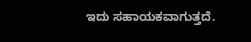ಇದು ಸಹಾಯಕವಾಗುತ್ತದೆ.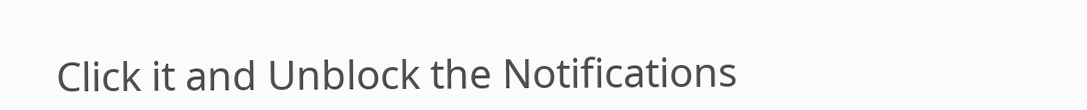Click it and Unblock the Notifications